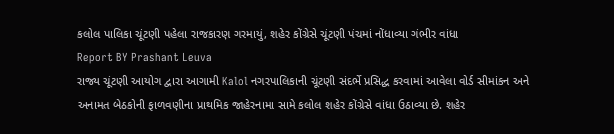કલોલ પાલિકા ચૂંટણી પહેલા રાજકારણ ગરમાયું, શહેર કોંગ્રેસે ચૂંટણી પંચમાં નોંધાવ્યા ગંભીર વાંધા
Report BY Prashant Leuva
રાજ્ય ચૂંટણી આયોગ દ્વારા આગામી Kalol નગરપાલિકાની ચૂંટણી સંદર્ભે પ્રસિદ્ધ કરવામાં આવેલા વોર્ડ સીમાંકન અને અનામત બેઠકોની ફાળવણીના પ્રાથમિક જાહેરનામા સામે કલોલ શહેર કોંગ્રેસે વાંધા ઉઠાવ્યા છે. શહેર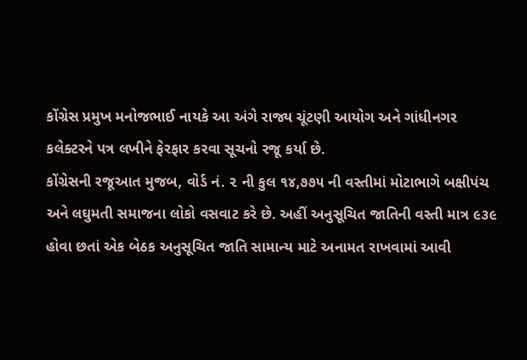કોંગ્રેસ પ્રમુખ મનોજભાઈ નાયકે આ અંગે રાજ્ય ચૂંટણી આયોગ અને ગાંધીનગર કલેક્ટરને પત્ર લખીને ફેરફાર કરવા સૂચનો રજૂ કર્યા છે.
કોંગ્રેસની રજૂઆત મુજબ, વોર્ડ નં. ૨ ની કુલ ૧૪,૭૭૫ ની વસ્તીમાં મોટાભાગે બક્ષીપંચ અને લઘુમતી સમાજના લોકો વસવાટ કરે છે. અહીં અનુસૂચિત જાતિની વસ્તી માત્ર ૯૩૯ હોવા છતાં એક બેઠક અનુસૂચિત જાતિ સામાન્ય માટે અનામત રાખવામાં આવી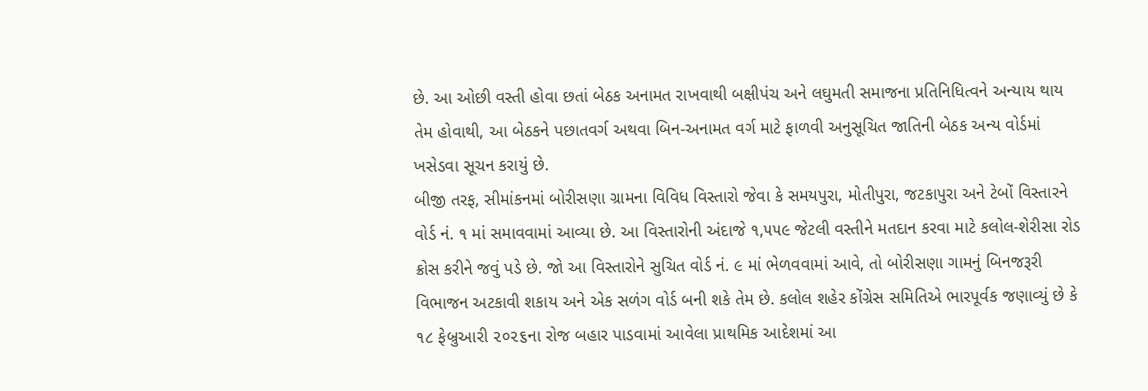છે. આ ઓછી વસ્તી હોવા છતાં બેઠક અનામત રાખવાથી બક્ષીપંચ અને લઘુમતી સમાજના પ્રતિનિધિત્વને અન્યાય થાય તેમ હોવાથી, આ બેઠકને પછાતવર્ગ અથવા બિન-અનામત વર્ગ માટે ફાળવી અનુસૂચિત જાતિની બેઠક અન્ય વોર્ડમાં ખસેડવા સૂચન કરાયું છે.
બીજી તરફ, સીમાંકનમાં બોરીસણા ગ્રામના વિવિધ વિસ્તારો જેવા કે સમયપુરા, મોતીપુરા, જટકાપુરા અને ટેબોં વિસ્તારને વોર્ડ નં. ૧ માં સમાવવામાં આવ્યા છે. આ વિસ્તારોની અંદાજે ૧,૫૫૯ જેટલી વસ્તીને મતદાન કરવા માટે કલોલ-શેરીસા રોડ ક્રોસ કરીને જવું પડે છે. જો આ વિસ્તારોને સુચિત વોર્ડ નં. ૯ માં ભેળવવામાં આવે, તો બોરીસણા ગામનું બિનજરૂરી વિભાજન અટકાવી શકાય અને એક સળંગ વોર્ડ બની શકે તેમ છે. કલોલ શહેર કોંગ્રેસ સમિતિએ ભારપૂર્વક જણાવ્યું છે કે ૧૮ ફેબ્રુઆરી ૨૦૨૬ના રોજ બહાર પાડવામાં આવેલા પ્રાથમિક આદેશમાં આ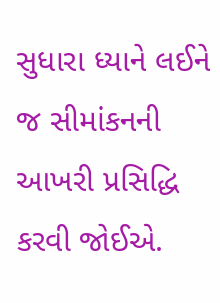સુધારા ધ્યાને લઈને જ સીમાંકનની આખરી પ્રસિદ્ધિ કરવી જોઈએ.